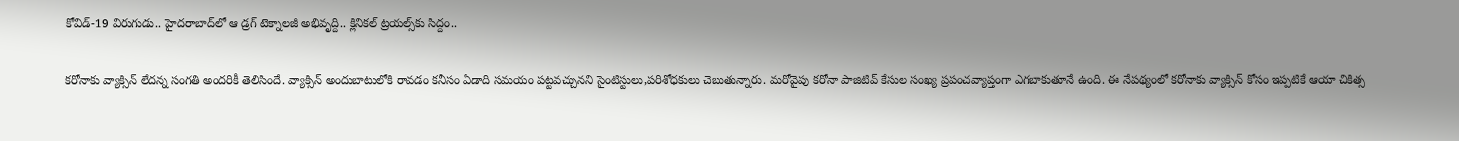కోవిడ్-19 విరుగుడు.. హైదరాబాద్‌లో ఆ డ్రగ్ టెక్నాలజీ అభివృద్ది.. క్లినికల్ ట్రయల్స్‌కు సిద్దం..

కరోనాకు వ్యాక్సిన్ లేదన్న సంగతి అందరికీ తెలిసిందే. వ్యాక్సిన్ అందుబాటులోకి రావడం కనీసం ఏడాది సమయం పట్టవచ్చునని సైంటిస్టులు,పరిశోధకులు చెబుతున్నారు. మరోవైపు కరోనా పాజిటివ్ కేసుల సంఖ్య ప్రపంచవ్యాప్తంగా ఎగబాకుతూనే ఉంది. ఈ నేపథ్యంలో కరోనాకు వ్యాక్సిన్ కోసం ఇప్పటికే ఆయా చికిత్స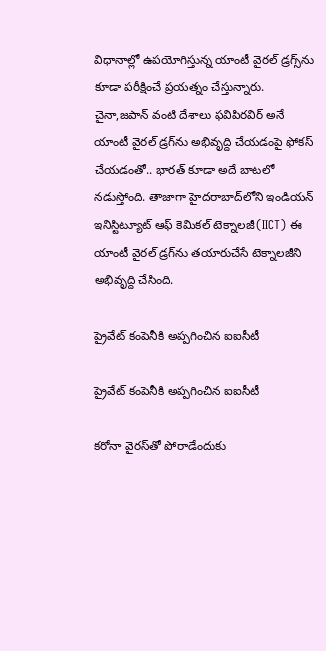విధానాల్లో ఉపయోగిస్తున్న యాంటీ వైరల్ డ్రగ్స్‌ను కూడా పరీక్షించే ప్రయత్నం చేస్తున్నారు. చైనా,జపాన్ వంటి దేశాలు ఫవిపిరవిర్ అనే యాంటీ వైరల్ డ్రగ్‌ను అభివృద్ది చేయడంపై ఫోకస్ చేయడంతో.. భారత్ కూడా అదే బాటలో నడుస్తోంది. తాజాగా హైదరాబాద్‌లోని ఇండియన్ ఇనిస్టిట్యూట్ ఆఫ్ కెమికల్ టెక్నాలజీ(IICT) ఈ యాంటీ వైరల్ డ్రగ్‌ను తయారుచేసే టెక్నాలజీని అభివృద్ది చేసింది.

ప్రైవేట్ కంపెనీకి అప్పగించిన ఐఐసీటీ

ప్రైవేట్ కంపెనీకి అప్పగించిన ఐఐసీటీ

కరోనా వైరస్‌తో పోరాడేందుకు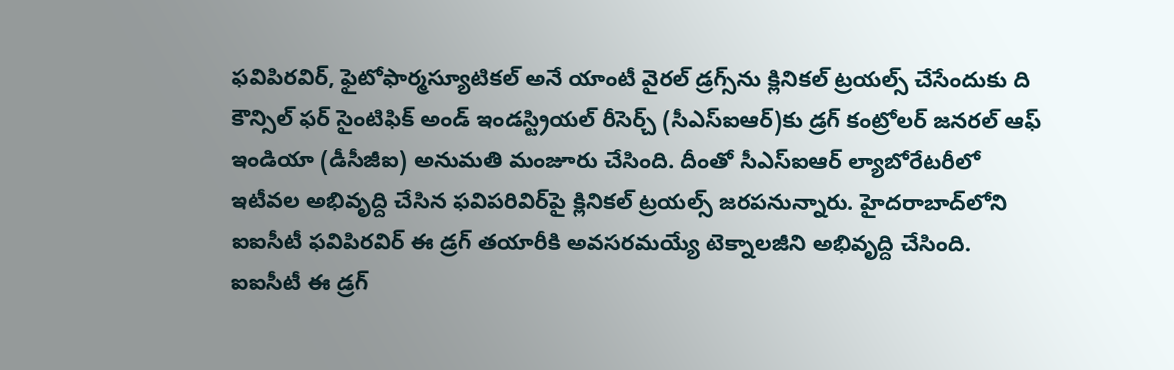ఫవిపిరవిర్, ఫైటోఫార్మస్యూటికల్ అనే యాంటీ వైరల్ డ్రగ్స్‌ను క్లినికల్ ట్రయల్స్ చేసేందుకు ది కౌన్సిల్ ఫర్ సైంటిఫిక్ అండ్ ఇండస్ట్రియల్ రీసెర్చ్ (సీఎస్ఐఆర్)కు డ్రగ్ కంట్రోలర్ జనరల్ ఆఫ్ ఇండియా (డీసీజీఐ) అనుమతి మంజూరు చేసింది. దీంతో సీఎస్ఐఆర్ ల్యాబోరేటరీలో ఇటీవల అభివృద్ది చేసిన ఫవిపరివిర్‌పై క్లినికల్ ట్రయల్స్ జరపనున్నారు. హైదరాబాద్‌లోని ఐఐసీటీ ఫవిపిరవిర్ ఈ డ్రగ్ తయారీకి అవసరమయ్యే టెక్నాలజీని అభివృద్ది చేసింది. ఐఐసీటీ ఈ డ్రగ్‌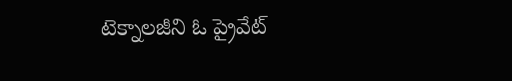టెక్నాలజీని ఓ ప్రైవేట్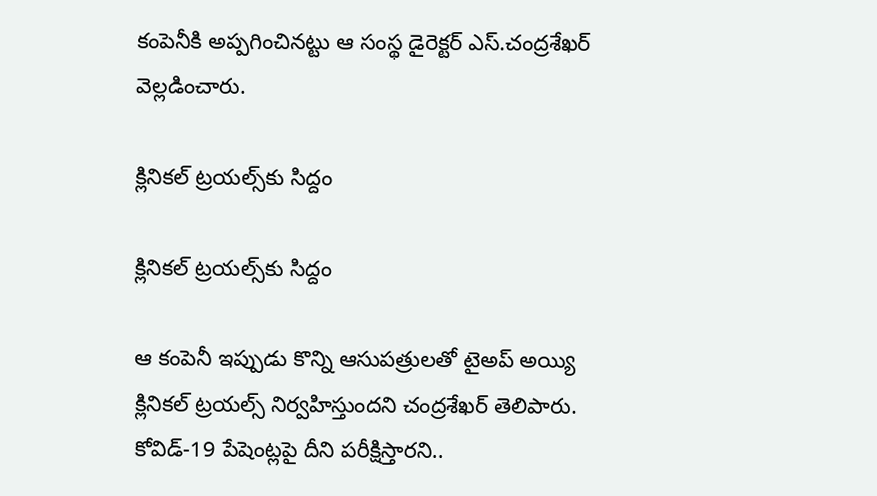కంపెనీకి అప్పగించినట్టు ఆ సంస్థ డైరెక్టర్ ఎస్.చంద్రశేఖర్ వెల్లడించారు.

క్లినికల్ ట్రయల్స్‌కు సిద్దం

క్లినికల్ ట్రయల్స్‌కు సిద్దం

ఆ కంపెనీ ఇప్పుడు కొన్ని ఆసుపత్రులతో టైఅప్ అయ్యి క్లినికల్ ట్రయల్స్ నిర్వహిస్తుందని చంద్రశేఖర్ తెలిపారు. కోవిడ్-19 పేషెంట్లపై దీని పరీక్షిస్తారని..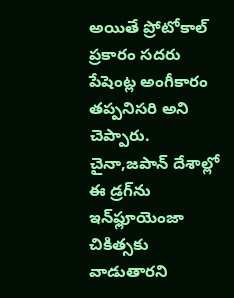అయితే ప్రోటోకాల్ ప్రకారం సదరు పేషెంట్ల అంగీకారం తప్పనిసరి అని చెప్పారు. చైనా,జపాన్ దేశాల్లో ఈ డ్రగ్‌ను ఇన్‌ఫ్లూయెంజా చికిత్సకు వాడుతారని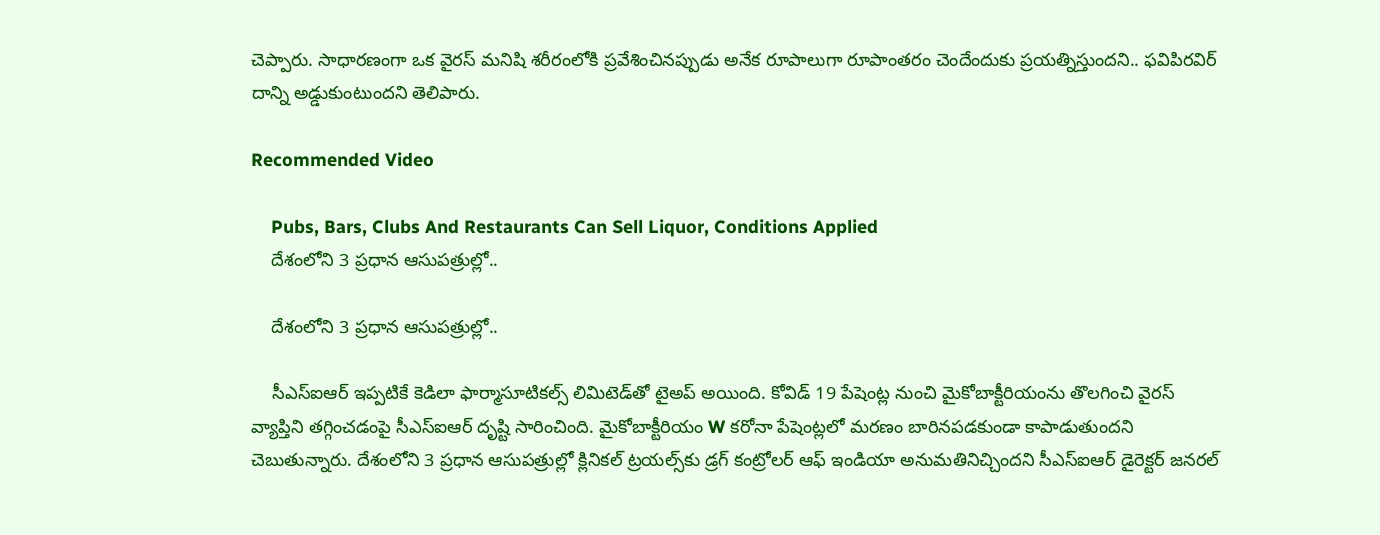చెప్పారు. సాధారణంగా ఒక వైరస్ మనిషి శరీరంలోకి ప్రవేశించినప్పుడు అనేక రూపాలుగా రూపాంతరం చెందేందుకు ప్రయత్నిస్తుందని.. ఫవిపిరవిర్ దాన్ని అడ్డుకుంటుందని తెలిపారు.

Recommended Video

    Pubs, Bars, Clubs And Restaurants Can Sell Liquor, Conditions Applied
    దేశంలోని 3 ప్రధాన ఆసుపత్రుల్లో..

    దేశంలోని 3 ప్రధాన ఆసుపత్రుల్లో..

    సీఎస్ఐఆర్ ఇప్పటికే కెడిలా ఫార్మాసూటికల్స్ లిమిటెడ్‌తో టైఅప్ అయింది. కోవిడ్ 19 పేషెంట్ల నుంచి మైకోబాక్టీరియంను తొలగించి వైరస్ వ్యాప్తిని తగ్గించడంపై సీఎస్ఐఆర్ దృష్టి సారించింది. మైకోబాక్టీరియం W కరోనా పేషెంట్లలో మరణం బారినపడకుండా కాపాడుతుందని చెబుతున్నారు. దేశంలోని 3 ప్రధాన ఆసుపత్రుల్లో క్లినికల్ ట్రయల్స్‌కు డ్రగ్ కంట్రోలర్ ఆఫ్ ఇండియా అనుమతినిచ్చిందని సీఎస్ఐఆర్ డైరెక్టర్ జనరల్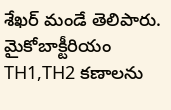శేఖర్ మండే తెలిపారు. మైకోబాక్టీరియం TH1,TH2 కణాలను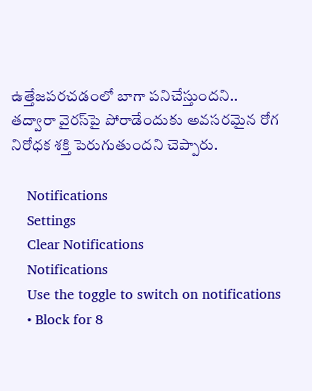ఉత్తేజపరచడంలో బాగా పనిచేస్తుందని.. తద్వారా వైరస్‌పై పోరాడేందుకు అవసరమైన రోగ నిరోధక శక్తి పెరుగుతుందని చెప్పారు.

    Notifications
    Settings
    Clear Notifications
    Notifications
    Use the toggle to switch on notifications
    • Block for 8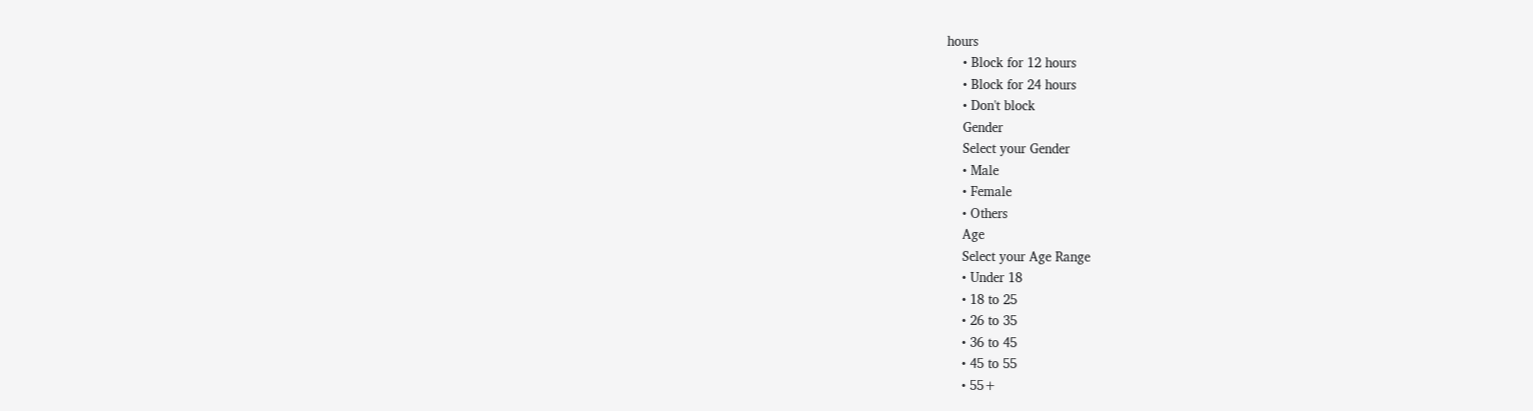hours
    • Block for 12 hours
    • Block for 24 hours
    • Don't block
    Gender
    Select your Gender
    • Male
    • Female
    • Others
    Age
    Select your Age Range
    • Under 18
    • 18 to 25
    • 26 to 35
    • 36 to 45
    • 45 to 55
    • 55+